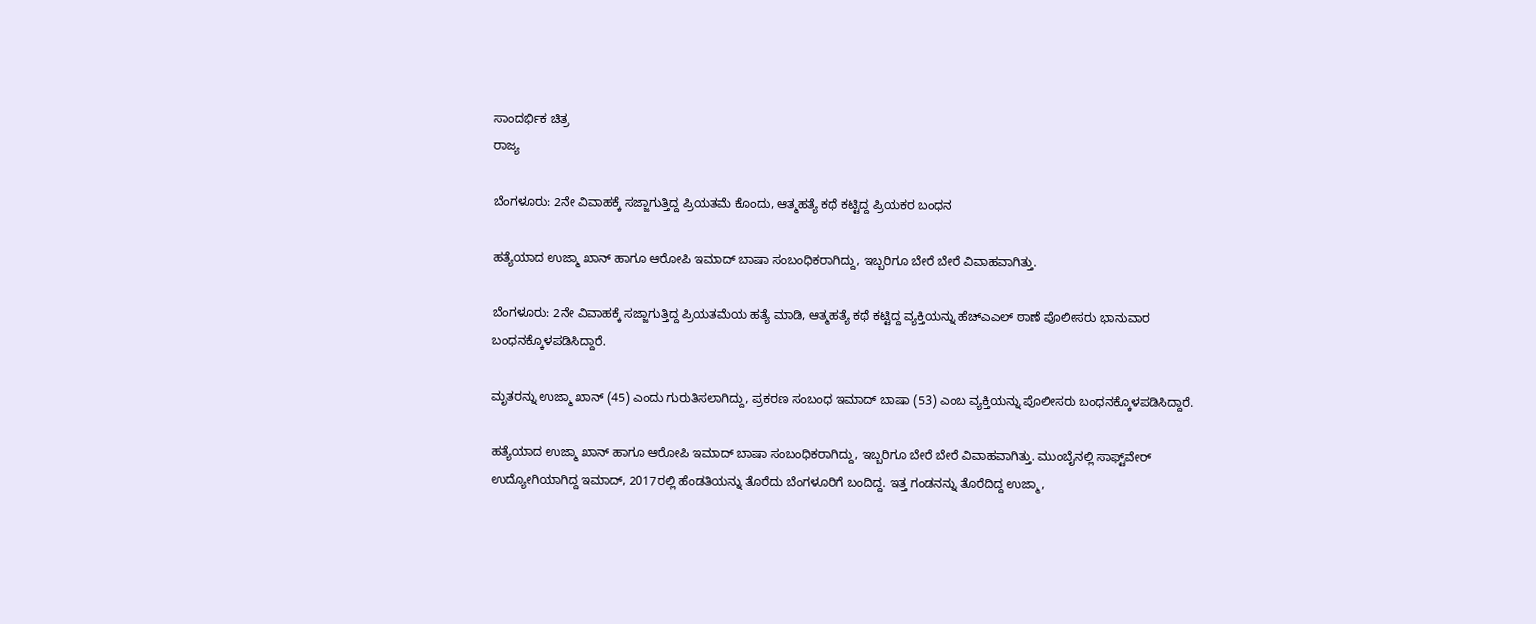ಸಾಂದರ್ಭಿಕ ಚಿತ್ರ
ರಾಜ್ಯ

ಬೆಂಗಳೂರು: 2ನೇ ವಿವಾಹಕ್ಕೆ ಸಜ್ಜಾಗುತ್ತಿದ್ದ ಪ್ರಿಯತಮೆ ಕೊಂದು, ಆತ್ಮಹತ್ಯೆ ಕಥೆ ಕಟ್ಟಿದ್ದ ಪ್ರಿಯಕರ ಬಂಧನ

ಹತ್ಯೆಯಾದ ಉಜ್ಮಾ ಖಾನ್ ಹಾಗೂ ಆರೋಪಿ ಇಮಾದ್ ಬಾಷಾ ಸಂಬಂಧಿಕರಾಗಿದ್ದು, ಇಬ್ಬರಿಗೂ ಬೇರೆ ಬೇರೆ ವಿವಾಹವಾಗಿತ್ತು.

ಬೆಂಗಳೂರು: 2ನೇ ವಿವಾಹಕ್ಕೆ ಸಜ್ಜಾಗುತ್ತಿದ್ದ ಪ್ರಿಯತಮೆಯ ಹತ್ಯೆ ಮಾಡಿ, ಆತ್ಮಹತ್ಯೆ ಕಥೆ ಕಟ್ಟಿದ್ದ ವ್ಯಕ್ತಿಯನ್ನು ಹೆಚ್ಎಎಲ್ ಠಾಣೆ ಪೊಲೀಸರು ಭಾನುವಾರ ಬಂಧನಕ್ಕೊಳಪಡಿಸಿದ್ದಾರೆ.

ಮೃತರನ್ನು ಉಜ್ಮಾ ಖಾನ್ (45) ಎಂದು ಗುರುತಿಸಲಾಗಿದ್ದು, ಪ್ರಕರಣ ಸಂಬಂಧ ಇಮಾದ್ ಬಾಷಾ (53) ಎಂಬ ವ್ಯಕ್ತಿಯನ್ನು ಪೊಲೀಸರು ಬಂಧನಕ್ಕೊಳಪಡಿಸಿದ್ದಾರೆ.

ಹತ್ಯೆಯಾದ ಉಜ್ಮಾ ಖಾನ್ ಹಾಗೂ ಆರೋಪಿ ಇಮಾದ್ ಬಾಷಾ ಸಂಬಂಧಿಕರಾಗಿದ್ದು, ಇಬ್ಬರಿಗೂ ಬೇರೆ ಬೇರೆ ವಿವಾಹವಾಗಿತ್ತು. ಮುಂಬೈನಲ್ಲಿ ಸಾಫ್ಟ್‌ವೇರ್ ಉದ್ಯೋಗಿಯಾಗಿದ್ದ ಇಮಾದ್, 2017ರಲ್ಲಿ ಹೆಂಡತಿಯನ್ನು ತೊರೆದು ಬೆಂಗಳೂರಿಗೆ ಬಂದಿದ್ದ. ಇತ್ತ ಗಂಡನನ್ನು ತೊರೆದಿದ್ದ ಉಜ್ಮಾ,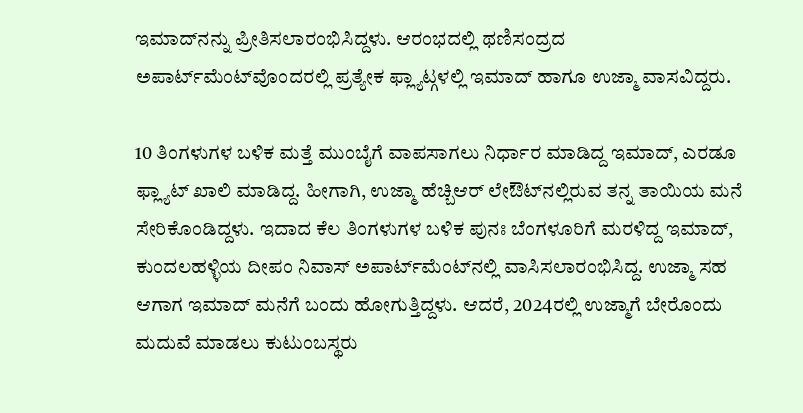ಇಮಾದ್‌ನನ್ನು ಪ್ರೀತಿಸಲಾರಂಭಿಸಿದ್ದಳು. ಆರಂಭದಲ್ಲಿ ಥಣಿಸಂದ್ರದ ಅಪಾರ್ಟ್‌ಮೆಂಟ್‌ವೊಂದರಲ್ಲಿ ಪ್ರತ್ಯೇಕ ಫ್ಲ್ಯಾಟ್ಗಳಲ್ಲಿ ಇಮಾದ್ ಹಾಗೂ ಉಜ್ಮಾ ವಾಸವಿದ್ದರು.

10 ತಿಂಗಳುಗಳ ಬಳಿಕ ಮತ್ತೆ ಮುಂಬೈಗೆ ವಾಪಸಾಗಲು ನಿರ್ಧಾರ ಮಾಡಿದ್ದ ಇಮಾದ್, ಎರಡೂ ಫ್ಲ್ಯಾಟ್ ಖಾಲಿ ಮಾಡಿದ್ದ. ಹೀಗಾಗಿ, ಉಜ್ಮಾ ಹೆಚ್ಬಿ‌ಆರ್ ಲೇಔಟ್‌ನಲ್ಲಿರುವ ತನ್ನ ತಾಯಿಯ ಮನೆ ಸೇರಿಕೊಂಡಿದ್ದಳು. ಇದಾದ ಕೆಲ‌ ತಿಂಗಳುಗಳ ಬಳಿಕ ಪುನಃ ಬೆಂಗಳೂರಿಗೆ ಮರಳಿದ್ದ ಇಮಾದ್, ಕುಂದಲಹಳ್ಳಿಯ ದೀಪಂ ನಿವಾಸ್ ಅಪಾರ್ಟ್‌ಮೆಂಟ್‌ನಲ್ಲಿ ವಾಸಿಸಲಾರಂಭಿಸಿದ್ದ. ಉಜ್ಮಾ ಸಹ ಆಗಾಗ ಇಮಾದ್ ಮನೆಗೆ ಬಂದು ಹೋಗುತ್ತಿದ್ದಳು. ಆದರೆ, 2024ರಲ್ಲಿ ಉಜ್ಮಾಗೆ ಬೇರೊಂದು ಮದುವೆ ಮಾಡಲು ಕುಟುಂಬಸ್ಥರು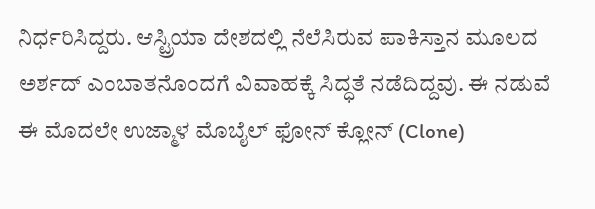ನಿರ್ಧರಿಸಿದ್ದರು. ಆಸ್ಟ್ರಿಯಾ ದೇಶದಲ್ಲಿ ನೆಲೆಸಿರುವ ಪಾಕಿಸ್ತಾನ ಮೂಲದ ಅರ್ಶದ್ ಎಂಬಾತನೊಂದಗೆ ವಿವಾಹಕ್ಕೆ ಸಿದ್ಧತೆ ನಡೆದಿದ್ದವು. ಈ ನಡುವೆ ಈ ಮೊದಲೇ ಉಜ್ಮಾಳ ಮೊಬೈಲ್ ಫೋನ್ ಕ್ಲೋನ್ (Clone)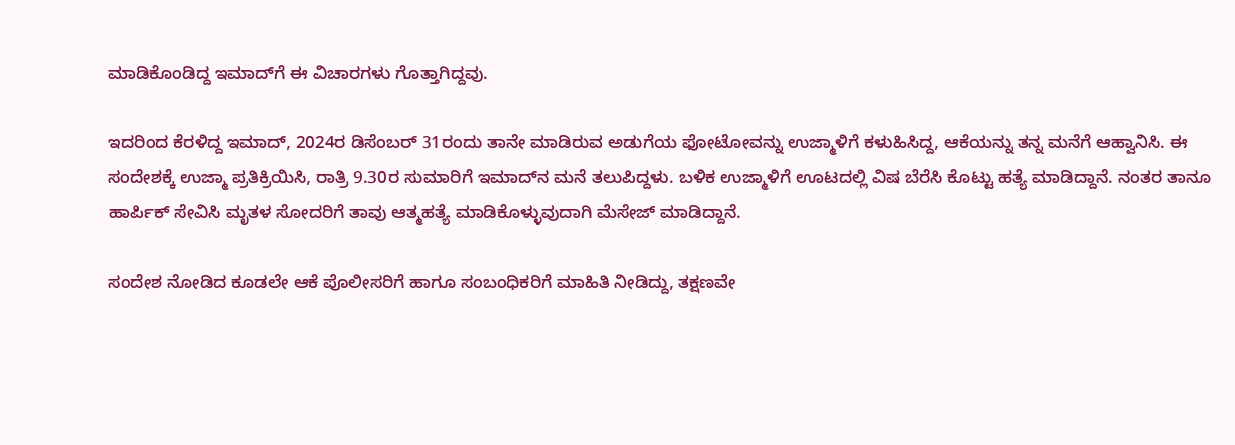ಮಾಡಿಕೊಂಡಿದ್ದ ಇಮಾದ್‌ಗೆ ಈ ವಿಚಾರಗಳು ಗೊತ್ತಾಗಿದ್ದವು.

ಇದರಿಂದ ಕೆರಳಿದ್ದ ಇಮಾದ್, 2024ರ ಡಿಸೆಂಬರ್ 31ರಂದು ತಾನೇ ಮಾಡಿರುವ ಅಡುಗೆಯ ಫೋಟೋವನ್ನು ಉಜ್ಮಾಳಿಗೆ ಕಳುಹಿಸಿದ್ದ, ಆಕೆಯನ್ನು ತನ್ನ ಮನೆಗೆ ಆಹ್ವಾನಿಸಿ. ಈ ಸಂದೇಶಕ್ಕೆ ಉಜ್ಮಾ ಪ್ರತಿಕ್ರಿಯಿಸಿ, ರಾತ್ರಿ 9.30ರ ಸುಮಾರಿಗೆ ಇಮಾದ್‌ನ ಮನೆ ತಲುಪಿದ್ದಳು. ಬಳಿಕ ಉಜ್ಮಾಳಿಗೆ ಊಟದಲ್ಲಿ ವಿಷ ಬೆರೆಸಿ ಕೊಟ್ಟು ಹತ್ಯೆ ಮಾಡಿದ್ದಾನೆ. ನಂತರ ತಾನೂ ಹಾರ್ಪಿಕ್ ಸೇವಿಸಿ ಮೃತಳ ಸೋದರಿಗೆ ತಾವು ಆತ್ಮಹತ್ಯೆ ಮಾಡಿಕೊಳ್ಳುವುದಾಗಿ ಮೆಸೇಜ್ ಮಾಡಿದ್ದಾನೆ.

ಸಂದೇಶ ನೋಡಿದ ಕೂಡಲೇ ಆಕೆ ಪೊಲೀಸರಿಗೆ ಹಾಗೂ ಸಂಬಂಧಿಕರಿಗೆ ಮಾಹಿತಿ ನೀಡಿದ್ದು, ತಕ್ಷಣವೇ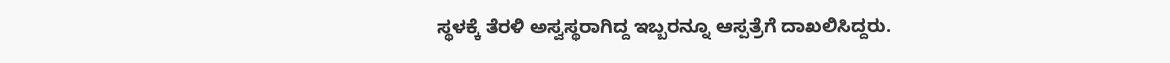ಸ್ಥಳಕ್ಕೆ ತೆರಳಿ ಅಸ್ವಸ್ಥರಾಗಿದ್ದ ಇಬ್ಬರನ್ನೂ ಆಸ್ಪತ್ರೆಗೆ ದಾಖಲಿಸಿದ್ದರು.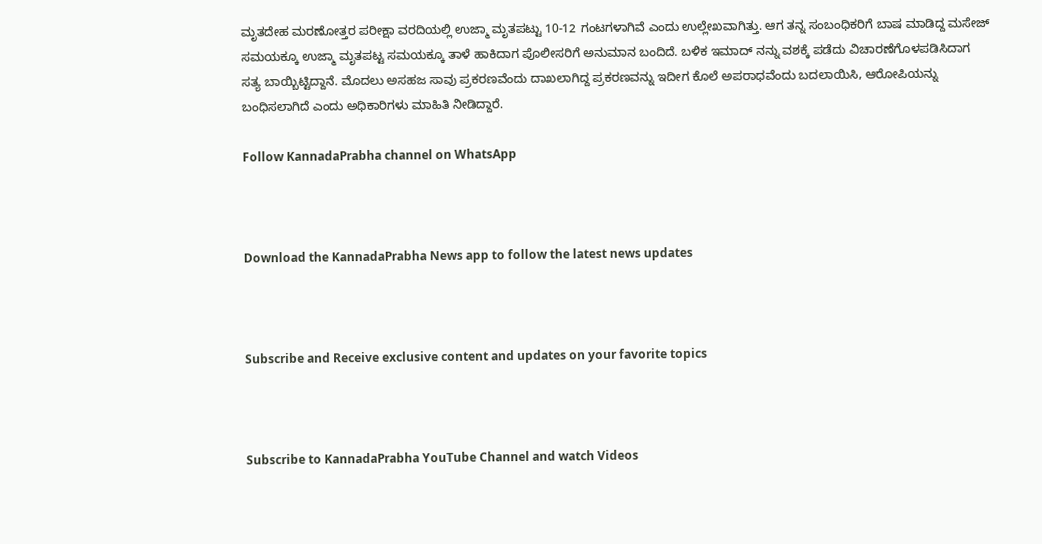ಮೃತದೇಹ ಮರಣೋತ್ತರ ಪರೀಕ್ಷಾ ವರದಿಯಲ್ಲಿ ಉಜ್ಮಾ ಮೃತಪಟ್ಟು 10-12 ಗಂಟಗಳಾಗಿವೆ ಎಂದು ಉಲ್ಲೇಖವಾಗಿತ್ತು. ಆಗ ತನ್ನ ಸಂಬಂಧಿಕರಿಗೆ ಬಾಷ ಮಾಡಿದ್ದ ಮಸೇಜ್ ಸಮಯಕ್ಕೂ ಉಜ್ಮಾ ಮೃತಪಟ್ಟ ಸಮಯಕ್ಕೂ ತಾಳೆ ಹಾಕಿದಾಗ ಪೊಲೀಸರಿಗೆ ಅನುಮಾನ ಬಂದಿದೆ. ಬಳಿಕ ಇಮಾದ್ ನನ್ನು ವಶಕ್ಕೆ ಪಡೆದು ವಿಚಾರಣೆಗೊಳಪಡಿಸಿದಾಗ ಸತ್ಯ ಬಾಯ್ಬಿಟ್ಟಿದ್ದಾನೆ. ಮೊದಲು ಅಸಹಜ ಸಾವು ಪ್ರಕರಣವೆಂದು ದಾಖಲಾಗಿದ್ದ ಪ್ರಕರಣವನ್ನು ಇದೀಗ ಕೊಲೆ ಅಪರಾಧವೆಂದು ಬದಲಾಯಿಸಿ, ಆರೋಪಿಯನ್ನು ಬಂಧಿಸಲಾಗಿದೆ ಎಂದು ಅಧಿಕಾರಿಗಳು ಮಾಹಿತಿ ನೀಡಿದ್ದಾರೆ.

Follow KannadaPrabha channel on WhatsApp



Download the KannadaPrabha News app to follow the latest news updates



Subscribe and Receive exclusive content and updates on your favorite topics



Subscribe to KannadaPrabha YouTube Channel and watch Videos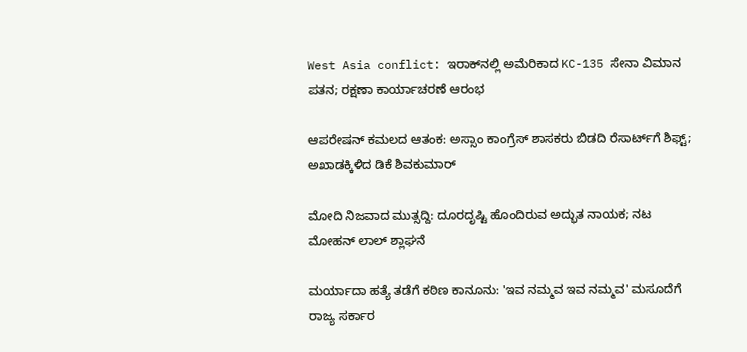West Asia conflict: ಇರಾಕ್‌ನಲ್ಲಿ ಅಮೆರಿಕಾದ KC-135 ಸೇನಾ ವಿಮಾನ ಪತನ; ರಕ್ಷಣಾ ಕಾರ್ಯಾಚರಣೆ ಆರಂಭ

ಆಪರೇಷನ್‌ ಕಮಲದ ಆತಂಕ: ಅಸ್ಸಾಂ ಕಾಂಗ್ರೆಸ್‌ ಶಾಸಕರು ಬಿಡದಿ ರೆಸಾರ್ಟ್‌ಗೆ ಶಿಫ್ಟ್‌; ಅಖಾಡಕ್ಕಿಳಿದ ಡಿಕೆ ಶಿವಕುಮಾರ್

ಮೋದಿ ನಿಜವಾದ ಮುತ್ಸದ್ದಿ: ದೂರದೃಷ್ಟಿ ಹೊಂದಿರುವ ಅದ್ಭುತ ನಾಯಕ; ನಟ ಮೋಹನ್‌ ಲಾಲ್ ಶ್ಲಾಘನೆ

ಮರ್ಯಾದಾ ಹತ್ಯೆ ತಡೆಗೆ ಕಠಿಣ ಕಾನೂನು: 'ಇವ ನಮ್ಮವ ಇವ ನಮ್ಮವ' ಮಸೂದೆಗೆ ರಾಜ್ಯ ಸರ್ಕಾರ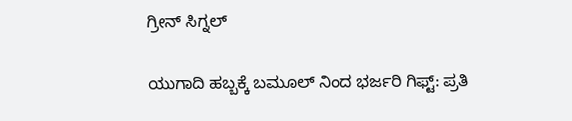ಗ್ರೀನ್ ಸಿಗ್ನಲ್

ಯುಗಾದಿ ಹಬ್ಬಕ್ಕೆ ಬಮೂಲ್ ನಿಂದ ಭರ್ಜರಿ ಗಿಫ್ಟ್: ಪ್ರತಿ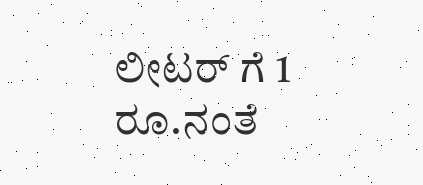ಲೀಟರ್ ಗೆ 1 ರೂ.ನಂತೆ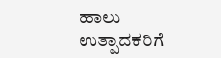ಹಾಲು ಉತ್ಪಾದಕರಿಗೆ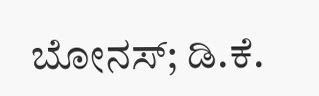ಬೋನಸ್; ಡಿ.ಕೆ.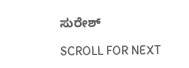ಸುರೇಶ್

SCROLL FOR NEXT